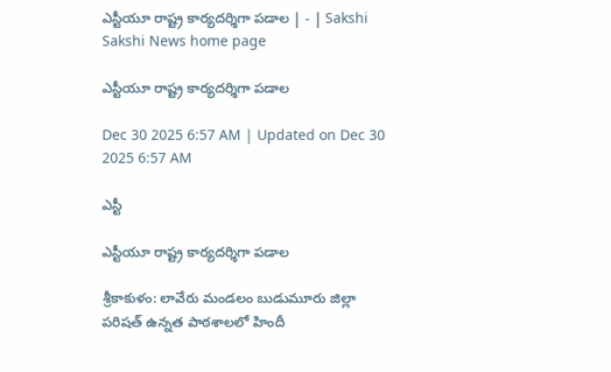ఎస్టీయూ రాష్ట్ర కార్యదర్శిగా పడాల | - | Sakshi
Sakshi News home page

ఎస్టీయూ రాష్ట్ర కార్యదర్శిగా పడాల

Dec 30 2025 6:57 AM | Updated on Dec 30 2025 6:57 AM

ఎస్టీ

ఎస్టీయూ రాష్ట్ర కార్యదర్శిగా పడాల

శ్రీకాకుళం: లావేరు మండలం బుడుమూరు జిల్లా పరిషత్‌ ఉన్నత పాఠశాలలో హిందీ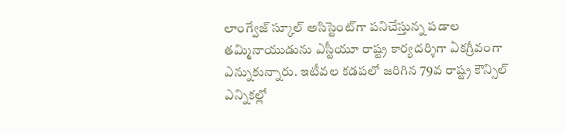లాంగ్వేజ్‌ స్కూల్‌ అసిస్టెంట్‌గా పనిచేస్తున్న పడాల తమ్మినాయుడును ఎస్టీయూ రాష్ట్ర కార్యదర్శిగా ఏకగ్రీవంగా ఎన్నుకున్నారు. ఇటీవల కడపలో జరిగిన 79వ రాష్ట్ర కౌన్సిల్‌ ఎన్నికల్లో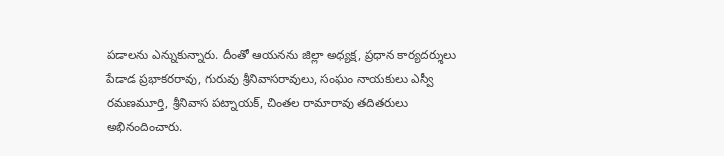పడాలను ఎన్నుకున్నారు. దీంతో ఆయనను జిల్లా అధ్యక్ష, ప్రధాన కార్యదర్శులు పేడాడ ప్రభాకరరావు, గురువు శ్రీనివాసరావులు, సంఘం నాయకులు ఎస్వీ రమణమూర్తి, శ్రీనివాస పట్నాయక్‌, చింతల రామారావు తదితరులు అభినందించారు.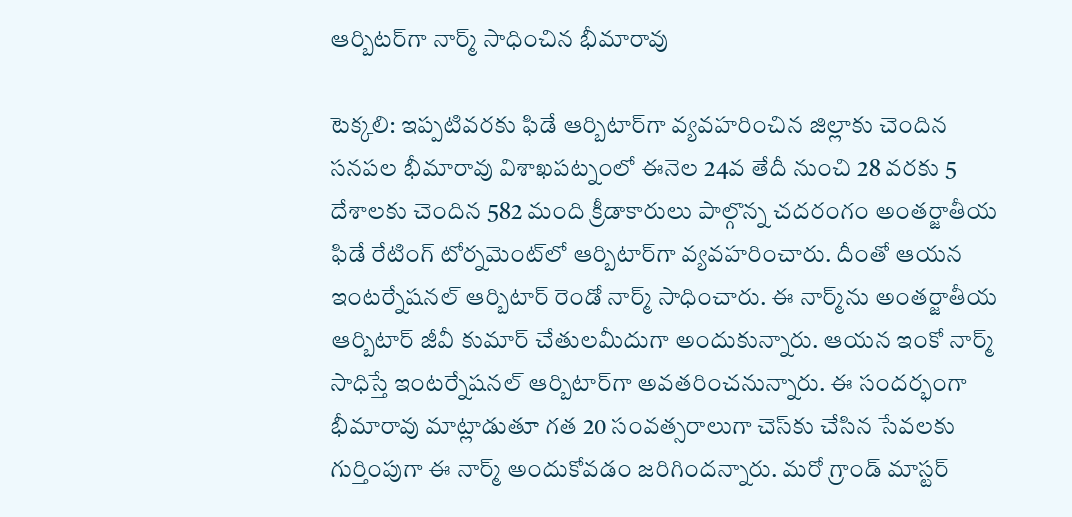ఆర్బిటర్‌గా నార్మ్‌ సాధించిన భీమారావు

టెక్కలి: ఇప్పటివరకు ఫిడే ఆర్బిటార్‌గా వ్యవహరించిన జిల్లాకు చెందిన సనపల భీమారావు విశాఖపట్నంలో ఈనెల 24వ తేదీ నుంచి 28 వరకు 5 దేశాలకు చెందిన 582 మంది క్రీడాకారులు పాల్గొన్న చదరంగం అంతర్జాతీయ ఫిడే రేటింగ్‌ టోర్నమెంట్‌లో ఆర్బిటార్‌గా వ్యవహరించారు. దీంతో ఆయన ఇంటర్నేషనల్‌ ఆర్బిటార్‌ రెండో నార్మ్‌ సాధించారు. ఈ నార్మ్‌ను అంతర్జాతీయ ఆర్బిటార్‌ జీవీ కుమార్‌ చేతులమీదుగా అందుకున్నారు. ఆయన ఇంకో నార్మ్‌ సాధిస్తే ఇంటర్నేషనల్‌ ఆర్బిటార్‌గా అవతరించనున్నారు. ఈ సందర్భంగా భీమారావు మాట్లాడుతూ గత 20 సంవత్సరాలుగా చెస్‌కు చేసిన సేవలకు గుర్తింపుగా ఈ నార్మ్‌ అందుకోవడం జరిగిందన్నారు. మరో గ్రాండ్‌ మాస్టర్‌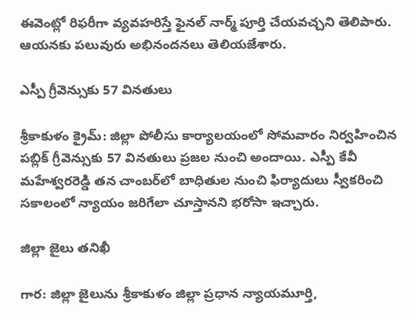ఈవెంట్లో రిఫరీగా వ్యవహరిస్తే ఫైనల్‌ నార్మ్‌ పూర్తి చేయవచ్చని తెలిపారు. ఆయనకు పలువురు అభినందనలు తెలియజేశారు.

ఎస్పీ గ్రీవెన్సుకు 57 వినతులు

శ్రీకాకుళం క్రైమ్‌: జిల్లా పోలీసు కార్యాలయంలో సోమవారం నిర్వహించిన పబ్లిక్‌ గ్రీవెన్సుకు 57 వినతులు ప్రజల నుంచి అందాయి. ఎస్పీ కేవీ మహేశ్వరరెడ్డి తన చాంబర్‌లో బాధితుల నుంచి ఫిర్యాదులు స్వీకరించి సకాలంలో న్యాయం జరిగేలా చూస్తానని భరోసా ఇచ్చారు.

జిల్లా జైలు తనిఖీ

గార: జిల్లా జైలును శ్రీకాకుళం జిల్లా ప్రధాన న్యాయమూర్తి,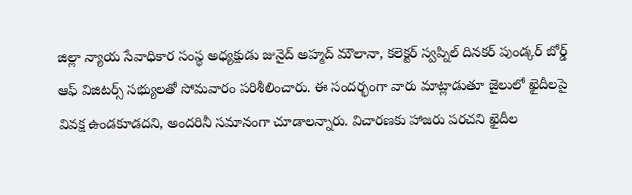జిల్లా న్యాయ సేవాధికార సంస్థ అధ్యక్షుడు జునైద్‌ అహ్మద్‌ మౌలానా, కలెక్టర్‌ స్వప్నిల్‌ దినకర్‌ పుండ్కర్‌ బోర్డ్‌ ఆఫ్‌ విజిటర్స్‌ సభ్యులతో సోమవారం పరిశీలించారు. ఈ సందర్భంగా వారు మాట్లాడుతూ జైలులో ఖైదీలపై వివక్ష ఉండకూడదని, అందరినీ సమానంగా చూడాలన్నారు. విచారణకు హాజరు పరచని ఖైదీల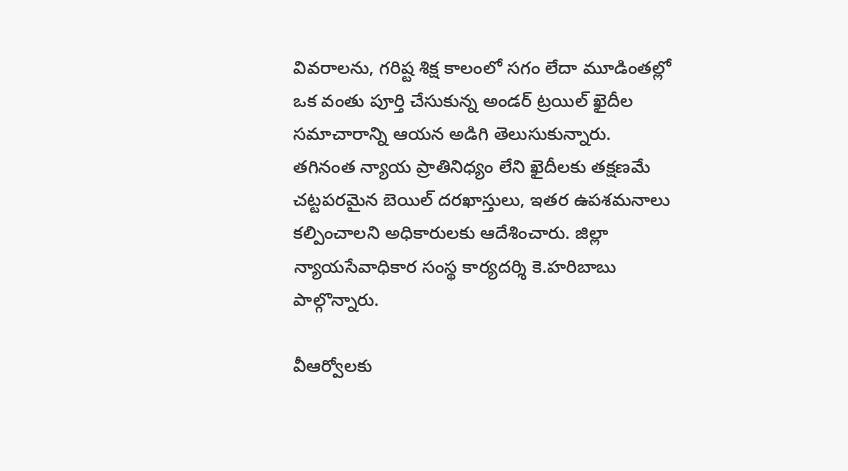వివరాలను, గరిష్ట శిక్ష కాలంలో సగం లేదా మూడింతల్లో ఒక వంతు పూర్తి చేసుకున్న అండర్‌ ట్రయిల్‌ ఖైదీల సమాచారాన్ని ఆయన అడిగి తెలుసుకున్నారు. తగినంత న్యాయ ప్రాతినిధ్యం లేని ఖైదీలకు తక్షణమే చట్టపరమైన బెయిల్‌ దరఖాస్తులు, ఇతర ఉపశమనాలు కల్పించాలని అధికారులకు ఆదేశించారు. జిల్లా న్యాయసేవాధికార సంస్థ కార్యదర్శి కె.హరిబాబు పాల్గొన్నారు.

వీఆర్వోలకు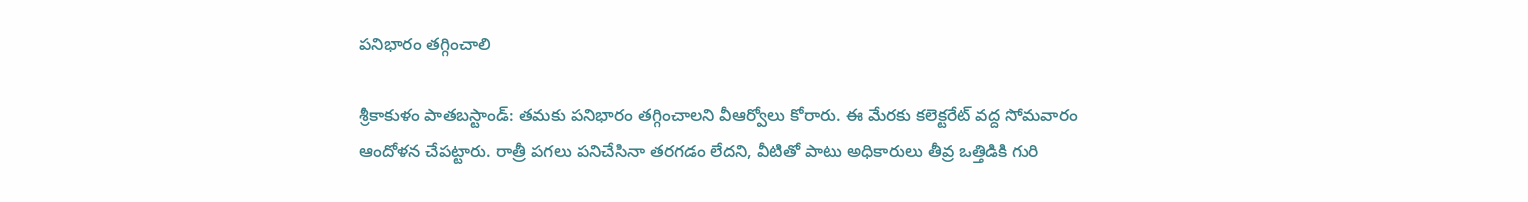పనిభారం తగ్గించాలి

శ్రీకాకుళం పాతబస్టాండ్‌: తమకు పనిభారం తగ్గించాలని వీఆర్వోలు కోరారు. ఈ మేరకు కలెక్టరేట్‌ వద్ద సోమవారం ఆందోళన చేపట్టారు. రాత్రీ పగలు పనిచేసినా తరగడం లేదని, వీటితో పాటు అధికారులు తీవ్ర ఒత్తిడికి గురి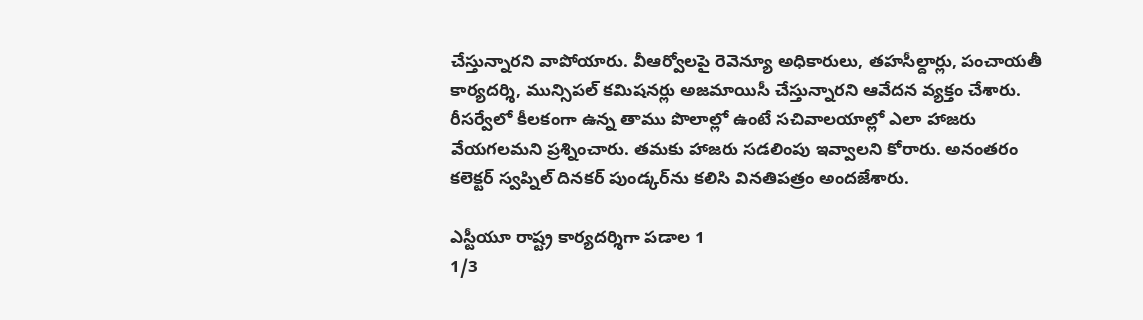చేస్తున్నారని వాపోయారు. వీఆర్వోలపై రెవెన్యూ అధికారులు, తహసీల్దార్లు, పంచాయతీ కార్యదర్శి, మున్సిపల్‌ కమిషనర్లు అజమాయిసీ చేస్తున్నారని ఆవేదన వ్యక్తం చేశారు. రీసర్వేలో కీలకంగా ఉన్న తాము పొలాల్లో ఉంటే సచివాలయాల్లో ఎలా హాజరు వేయగలమని ప్రశ్నించారు. తమకు హాజరు సడలింపు ఇవ్వాలని కోరారు. అనంతరం కలెక్టర్‌ స్వప్నిల్‌ దినకర్‌ పుండ్కర్‌ను కలిసి వినతిపత్రం అందజేశారు.

ఎస్టీయూ రాష్ట్ర కార్యదర్శిగా పడాల 1
1/3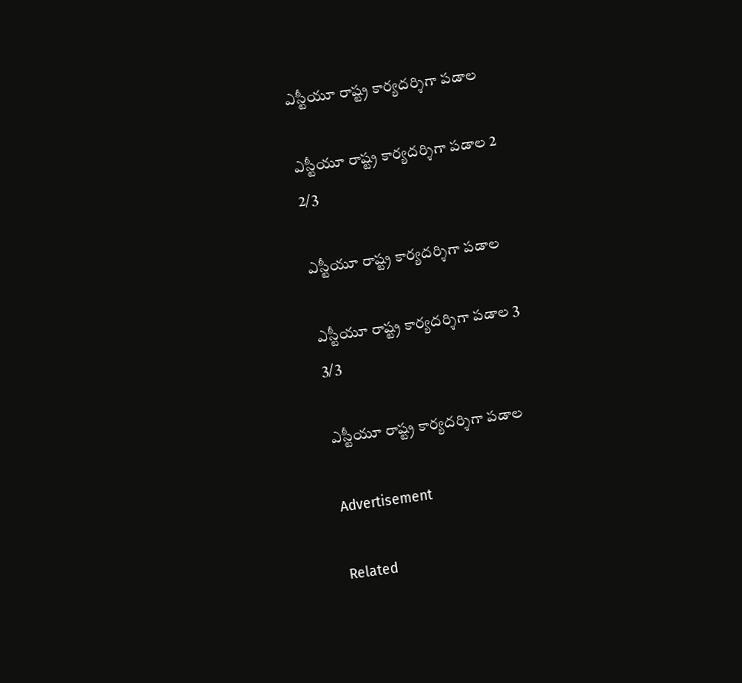ఎస్టీయూ రాష్ట్ర కార్యదర్శిగా పడాల

ఎస్టీయూ రాష్ట్ర కార్యదర్శిగా పడాల 2
2/3

ఎస్టీయూ రాష్ట్ర కార్యదర్శిగా పడాల

ఎస్టీయూ రాష్ట్ర కార్యదర్శిగా పడాల 3
3/3

ఎస్టీయూ రాష్ట్ర కార్యదర్శిగా పడాల

Advertisement

Related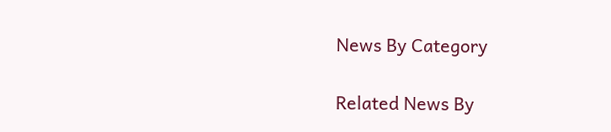News By Category

Related News By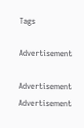Tags

Advertisement

Advertisement
Advertisement